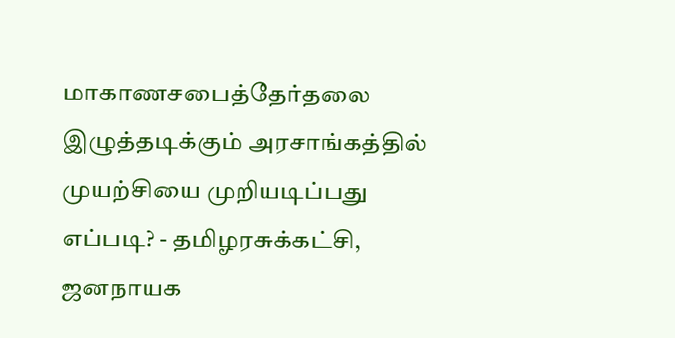மாகாணசபைத்தேர்தலை இழுத்தடிக்கும் அரசாங்கத்தில் முயற்சியை முறியடிப்பது எப்படி? - தமிழரசுக்கட்சி, ஜனநாயக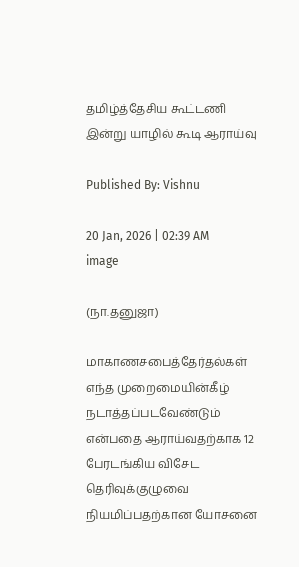தமிழ்த்தேசிய கூட்டணி இன்று யாழில் கூடி ஆராய்வு

Published By: Vishnu

20 Jan, 2026 | 02:39 AM
image

(நா.தனுஜா)

மாகாணசபைத்தேர்தல்கள் எந்த முறைமையின்கீழ் நடாத்தப்படவேண்டும் என்பதை ஆராய்வதற்காக 12 பேரடங்கிய விசேட தெரிவுக்குழுவை நியமிப்பதற்கான யோசனை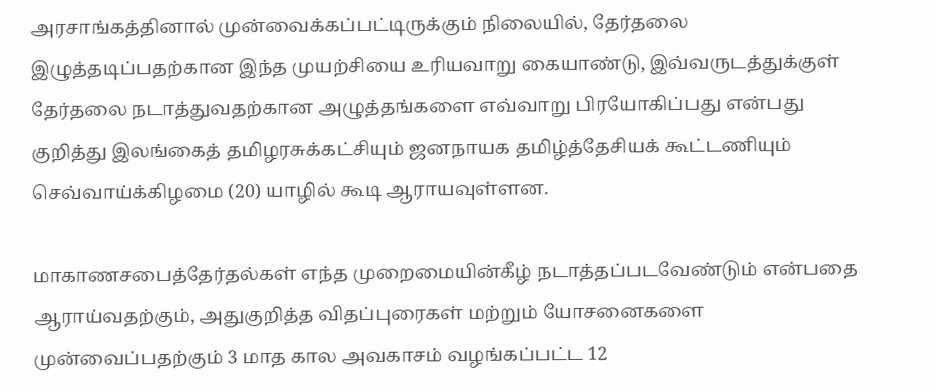அரசாங்கத்தினால் முன்வைக்கப்பட்டிருக்கும் நிலையில், தேர்தலை இழுத்தடிப்பதற்கான இந்த முயற்சியை உரியவாறு கையாண்டு, இவ்வருடத்துக்குள் தேர்தலை நடாத்துவதற்கான அழுத்தங்களை எவ்வாறு பிரயோகிப்பது என்பது குறித்து இலங்கைத் தமிழரசுக்கட்சியும் ஜனநாயக தமிழ்த்தேசியக் கூட்டணியும் செவ்வாய்க்கிழமை (20) யாழில் கூடி ஆராயவுள்ளன.

மாகாணசபைத்தேர்தல்கள் எந்த முறைமையின்கீழ் நடாத்தப்படவேண்டும் என்பதை ஆராய்வதற்கும், அதுகுறித்த விதப்புரைகள் மற்றும் யோசனைகளை முன்வைப்பதற்கும் 3 மாத கால அவகாசம் வழங்கப்பட்ட 12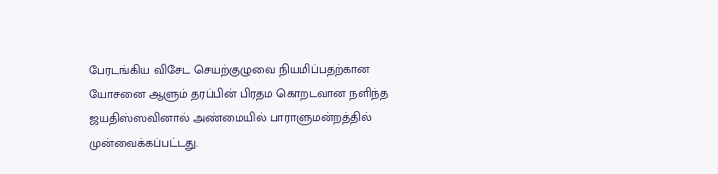பேரடங்கிய விசேட செயற்குழுவை நியமிப்பதற்கான யோசனை ஆளும் தரப்பின் பிரதம கொறடவான நளிந்த ஜயதிஸ்ஸவினால் அண்மையில் பாராளுமன்றத்தில் முன்வைக்கப்பட்டது.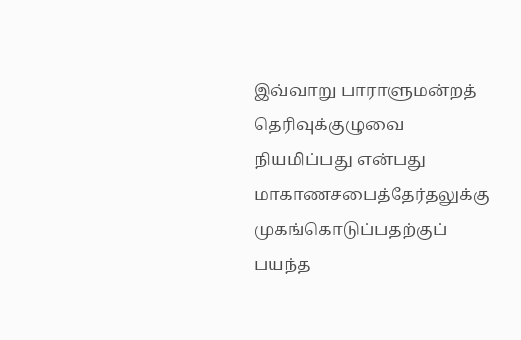இவ்வாறு பாராளுமன்றத் தெரிவுக்குழுவை நியமிப்பது என்பது மாகாணசபைத்தேர்தலுக்கு முகங்கொடுப்பதற்குப் பயந்த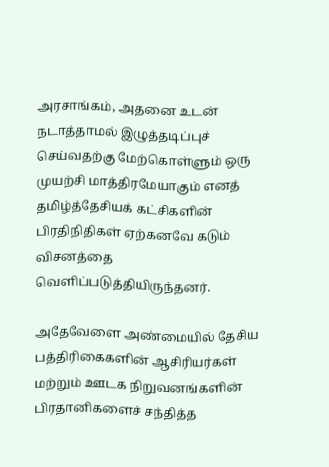அரசாங்கம், அதனை உடன் நடாத்தாமல் இழுத்தடிப்புச் செய்வதற்கு மேற்கொள்ளும் ஒரு முயற்சி மாத்திரமேயாகும் எனத் தமிழ்த்தேசியக் கட்சிகளின் பிரதிநிதிகள் ஏற்கனவே கடும் விசனத்தை வெளிப்படுத்தியிருந்தனர்.

அதேவேளை அண்மையில் தேசிய பத்திரிகைகளின் ஆசிரியர்கள் மற்றும் ஊடக நிறுவனங்களின் பிரதானிகளைச் சந்தித்த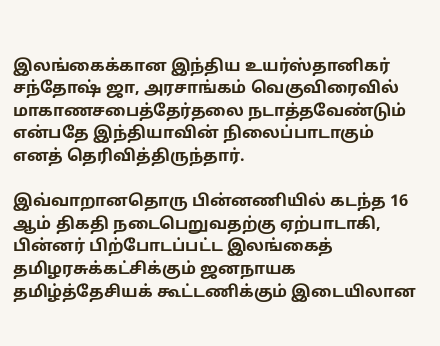இலங்கைக்கான இந்திய உயர்ஸ்தானிகர் சந்தோஷ் ஜா, அரசாங்கம் வெகுவிரைவில் மாகாணசபைத்தேர்தலை நடாத்தவேண்டும் என்பதே இந்தியாவின் நிலைப்பாடாகும் எனத் தெரிவித்திருந்தார்.

இவ்வாறானதொரு பின்னணியில் கடந்த 16 ஆம் திகதி நடைபெறுவதற்கு ஏற்பாடாகி, பின்னர் பிற்போடப்பட்ட இலங்கைத் தமிழரசுக்கட்சிக்கும் ஜனநாயக தமிழ்த்தேசியக் கூட்டணிக்கும் இடையிலான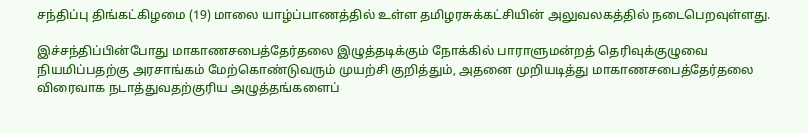சந்திப்பு திங்கட்கிழமை (19) மாலை யாழ்ப்பாணத்தில் உள்ள தமிழரசுக்கட்சியின் அலுவலகத்தில் நடைபெறவுள்ளது.

இச்சந்திப்பின்போது மாகாணசபைத்தேர்தலை இழுத்தடிக்கும் நோக்கில் பாராளுமன்றத் தெரிவுக்குழுவை நியமிப்பதற்கு அரசாங்கம் மேற்கொண்டுவரும் முயற்சி குறித்தும், அதனை முறியடித்து மாகாணசபைத்தேர்தலை விரைவாக நடாத்துவதற்குரிய அழுத்தங்களைப்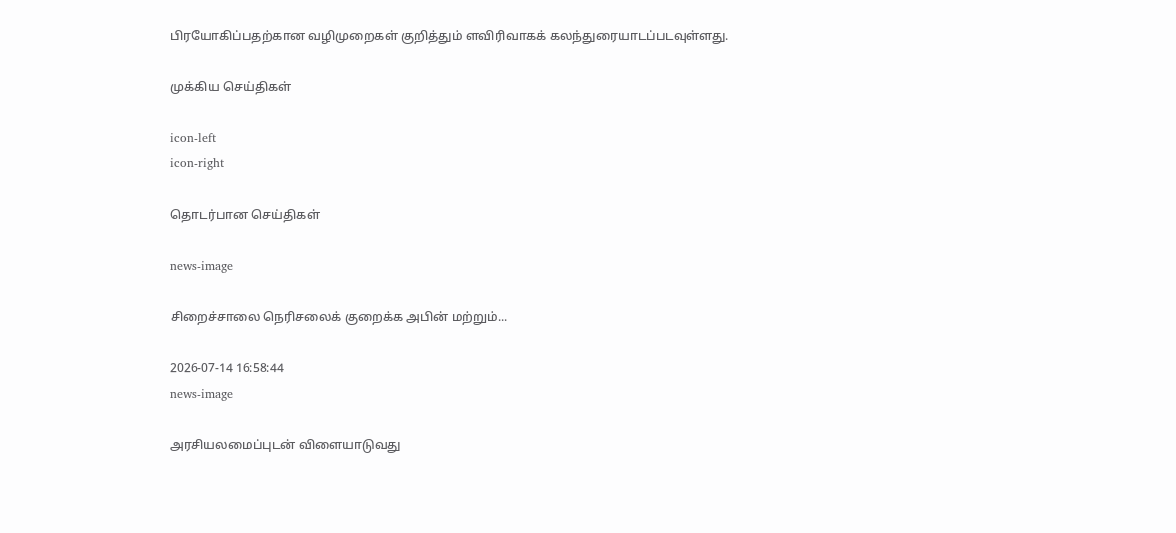பிரயோகிப்பதற்கான வழிமுறைகள் குறித்தும் ளவிரிவாகக் கலந்துரையாடப்படவுள்ளது.

முக்கிய செய்திகள்

icon-left
icon-right

தொடர்பான செய்திகள்

news-image

சிறைச்சாலை நெரிசலைக் குறைக்க அபின் மற்றும்...

2026-07-14 16:58:44
news-image

அரசியலமைப்புடன் விளையாடுவது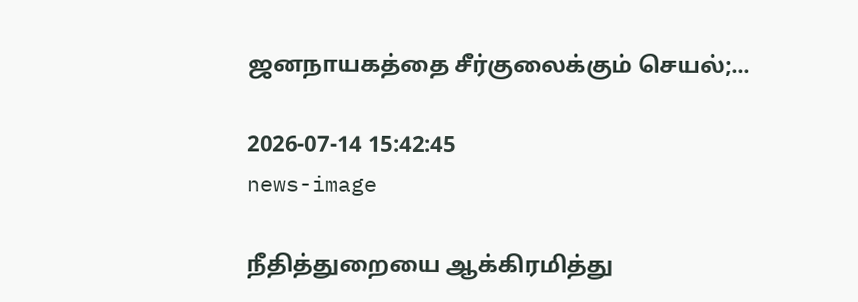ஜனநாயகத்தை சீர்குலைக்கும் செயல்;...

2026-07-14 15:42:45
news-image

நீதித்துறையை ஆக்கிரமித்து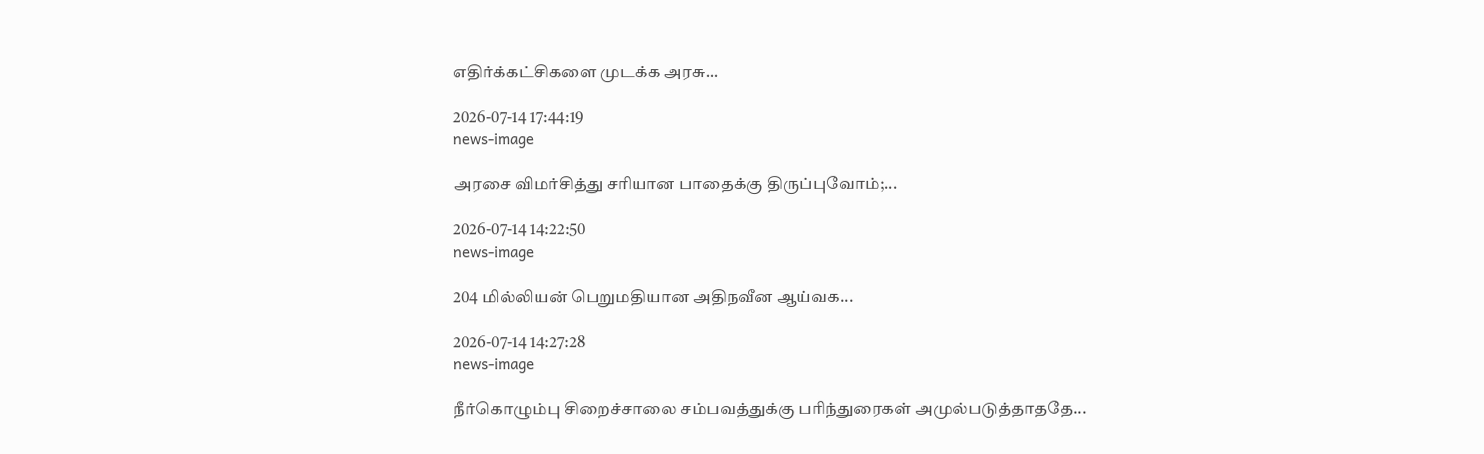எதிர்க்கட்சிகளை முடக்க அரசு...

2026-07-14 17:44:19
news-image

அரசை விமர்சித்து சரியான பாதைக்கு திருப்புவோம்;...

2026-07-14 14:22:50
news-image

204 மில்லியன் பெறுமதியான அதிநவீன ஆய்வக...

2026-07-14 14:27:28
news-image

நீர்கொழும்பு சிறைச்சாலை சம்பவத்துக்கு பரிந்துரைகள் அமுல்படுத்தாததே...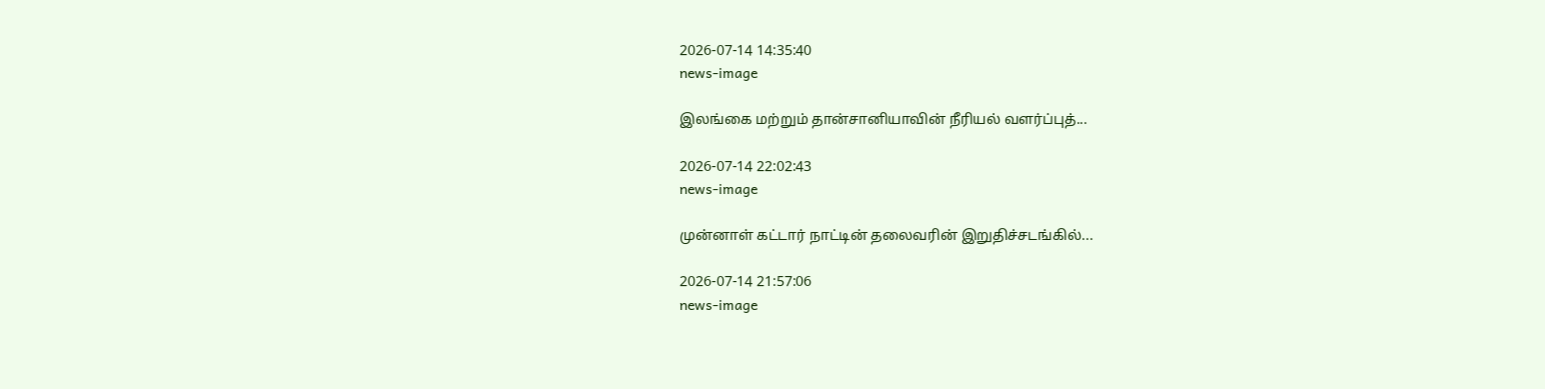2026-07-14 14:35:40
news-image

இலங்கை மற்றும் தான்சானியாவின் நீரியல் வளர்ப்புத்...

2026-07-14 22:02:43
news-image

முன்னாள் கட்டார் நாட்டின் தலைவரின் இறுதிச்சடங்கில்...

2026-07-14 21:57:06
news-image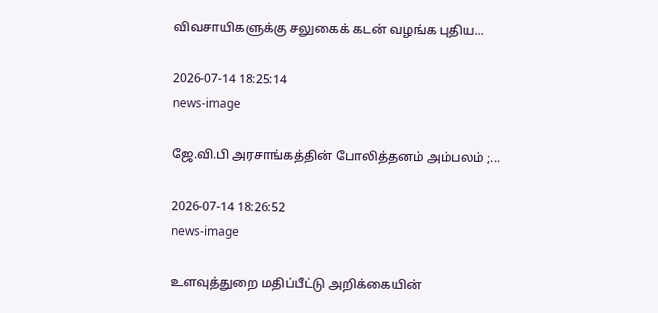விவசாயிகளுக்கு சலுகைக் கடன் வழங்க புதிய...

2026-07-14 18:25:14
news-image

ஜே.வி.பி அரசாங்கத்தின் போலித்தனம் அம்பலம் ;...

2026-07-14 18:26:52
news-image

உளவுத்துறை மதிப்பீட்டு அறிக்கையின்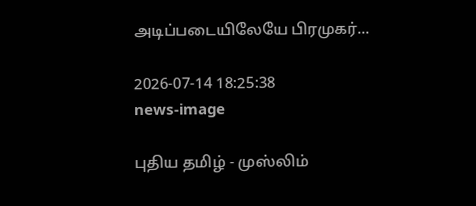அடிப்படையிலேயே பிரமுகர்...

2026-07-14 18:25:38
news-image

புதிய தமிழ் - முஸ்லிம்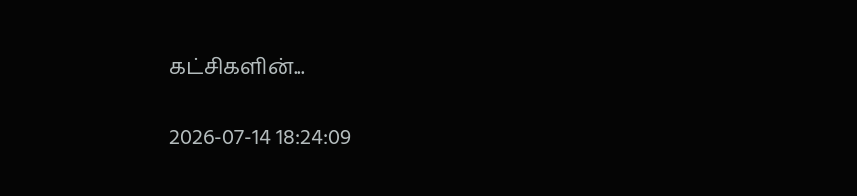கட்சிகளின்...

2026-07-14 18:24:09